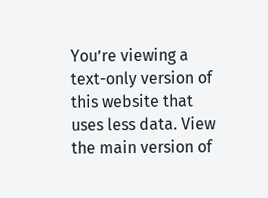You’re viewing a text-only version of this website that uses less data. View the main version of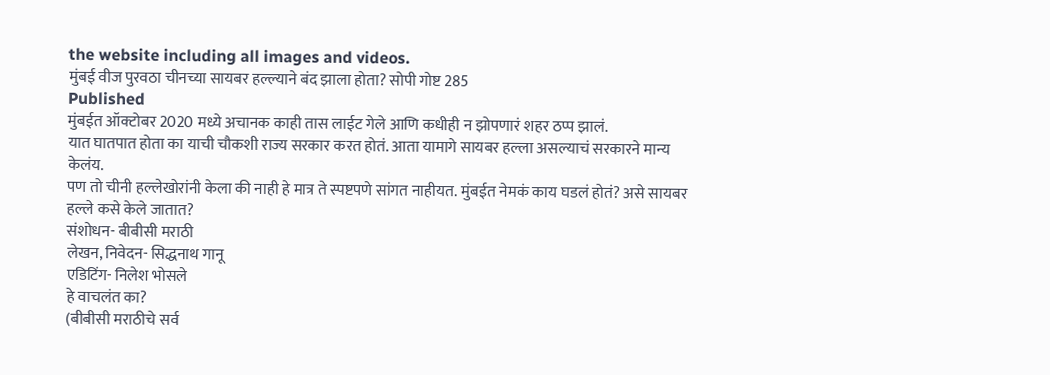the website including all images and videos.
मुंबई वीज पुरवठा चीनच्या सायबर हल्ल्याने बंद झाला होता? सोपी गोष्ट 285
Published
मुंबईत ऑक्टोबर 2020 मध्ये अचानक काही तास लाईट गेले आणि कधीही न झोपणारं शहर ठप्प झालं.
यात घातपात होता का याची चौकशी राज्य सरकार करत होतं. आता यामागे सायबर हल्ला असल्याचं सरकारने मान्य केलंय.
पण तो चीनी हल्लेखोरांनी केला की नाही हे मात्र ते स्पष्टपणे सांगत नाहीयत. मुंबईत नेमकं काय घडलं होतं? असे सायबर हल्ले कसे केले जातात?
संशोधन- बीबीसी मराठी
लेखन, निवेदन- सिद्धनाथ गानू
एडिटिंग- निलेश भोसले
हे वाचलंत का?
(बीबीसी मराठीचे सर्व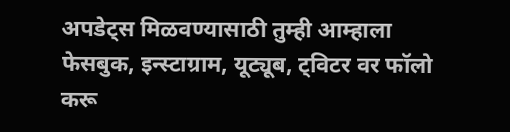अपडेट्स मिळवण्यासाठी तुम्ही आम्हाला फेसबुक, इन्स्टाग्राम, यूट्यूब, ट्विटर वर फॉलो करू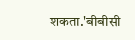शकता.'बीबीसी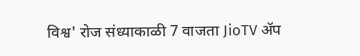विश्व' रोज संध्याकाळी 7 वाजता JioTV ॲप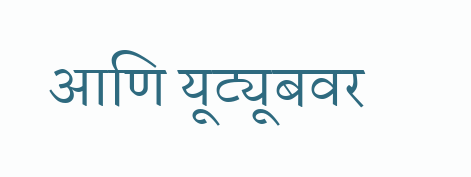आणि यूट्यूबवर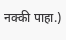नक्की पाहा.)